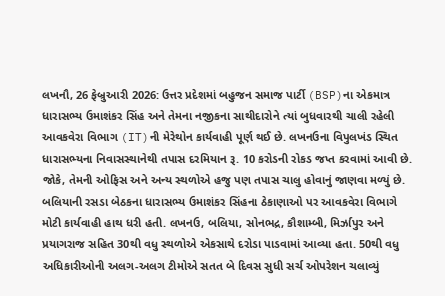લખનૌ, 26 ફેબ્રુઆરી 2026: ઉત્તર પ્રદેશમાં બહુજન સમાજ પાર્ટી (BSP)ના એકમાત્ર ધારાસભ્ય ઉમાશંકર સિંહ અને તેમના નજીકના સાથીદારોને ત્યાં બુધવારથી ચાલી રહેલી આવકવેરા વિભાગ (IT)ની મેરેથોન કાર્યવાહી પૂર્ણ થઈ છે. લખનઉના વિપુલખંડ સ્થિત ધારાસભ્યના નિવાસસ્થાનેથી તપાસ દરમિયાન રૂ. 10 કરોડની રોકડ જપ્ત કરવામાં આવી છે. જોકે, તેમની ઓફિસ અને અન્ય સ્થળોએ હજુ પણ તપાસ ચાલુ હોવાનું જાણવા મળ્યું છે.
બલિયાની રસડા બેઠકના ધારાસભ્ય ઉમાશંકર સિંહના ઠેકાણાઓ પર આવકવેરા વિભાગે મોટી કાર્યવાહી હાથ ધરી હતી. લખનઉ, બલિયા, સોનભદ્ર, કૌશામ્બી, મિર્ઝાપુર અને પ્રયાગરાજ સહિત 30થી વધુ સ્થળોએ એકસાથે દરોડા પાડવામાં આવ્યા હતા. 50થી વધુ અધિકારીઓની અલગ-અલગ ટીમોએ સતત બે દિવસ સુધી સર્ચ ઓપરેશન ચલાવ્યું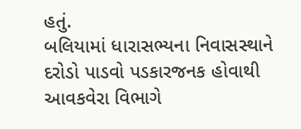હતું.
બલિયામાં ધારાસભ્યના નિવાસસ્થાને દરોડો પાડવો પડકારજનક હોવાથી આવકવેરા વિભાગે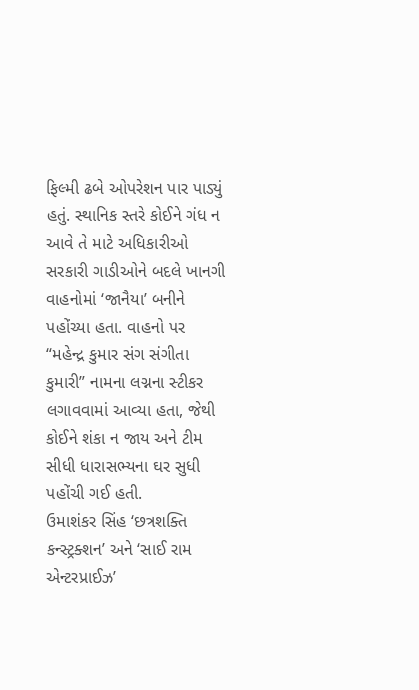ફિલ્મી ઢબે ઓપરેશન પાર પાડ્યું હતું. સ્થાનિક સ્તરે કોઈને ગંધ ન આવે તે માટે અધિકારીઓ સરકારી ગાડીઓને બદલે ખાનગી વાહનોમાં ‘જાનૈયા’ બનીને પહોંચ્યા હતા. વાહનો પર “મહેન્દ્ર કુમાર સંગ સંગીતા કુમારી” નામના લગ્નના સ્ટીકર લગાવવામાં આવ્યા હતા, જેથી કોઈને શંકા ન જાય અને ટીમ સીધી ધારાસભ્યના ઘર સુધી પહોંચી ગઈ હતી.
ઉમાશંકર સિંહ ‘છત્રશક્તિ કન્સ્ટ્રક્શન’ અને ‘સાઈ રામ એન્ટરપ્રાઈઝ’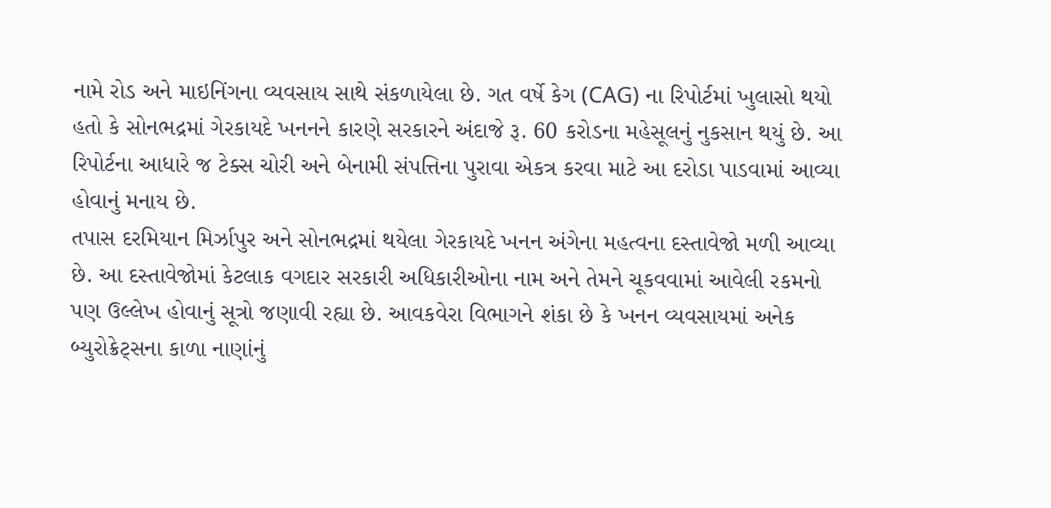નામે રોડ અને માઇનિંગના વ્યવસાય સાથે સંકળાયેલા છે. ગત વર્ષે કેગ (CAG) ના રિપોર્ટમાં ખુલાસો થયો હતો કે સોનભદ્રમાં ગેરકાયદે ખનનને કારણે સરકારને અંદાજે રૂ. 60 કરોડના મહેસૂલનું નુકસાન થયું છે. આ રિપોર્ટના આધારે જ ટેક્સ ચોરી અને બેનામી સંપત્તિના પુરાવા એકત્ર કરવા માટે આ દરોડા પાડવામાં આવ્યા હોવાનું મનાય છે.
તપાસ દરમિયાન મિર્ઝાપુર અને સોનભદ્રમાં થયેલા ગેરકાયદે ખનન અંગેના મહત્વના દસ્તાવેજો મળી આવ્યા છે. આ દસ્તાવેજોમાં કેટલાક વગદાર સરકારી અધિકારીઓના નામ અને તેમને ચૂકવવામાં આવેલી રકમનો પણ ઉલ્લેખ હોવાનું સૂત્રો જણાવી રહ્યા છે. આવકવેરા વિભાગને શંકા છે કે ખનન વ્યવસાયમાં અનેક બ્યુરોક્રેટ્સના કાળા નાણાંનું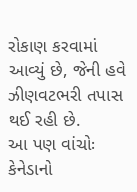રોકાણ કરવામાં આવ્યું છે, જેની હવે ઝીણવટભરી તપાસ થઈ રહી છે.
આ પણ વાંચોઃ કેનેડાનો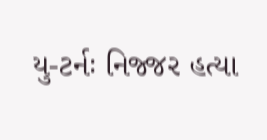યુ-ટર્નઃ નિજ્જર હત્યા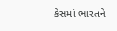કેસમાં ભારતને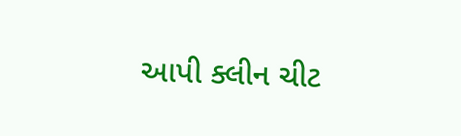આપી ક્લીન ચીટ